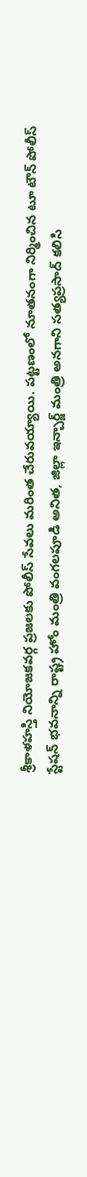శ్రీకాళహస్తి నియోజకవర్గ ప్రజలకు పోలీస్ సేవలు మరింత చేరువయ్యాయి. పట్టణంలో నూతనంగా నిర్మించిన టూ టౌన్ పోలీస్ స్టేషన్ భవనాన్ని రాష్ట్ర హోం మంత్రి వంగలపూడి అనిత, జిల్లా ఇన్చార్జ్ మంత్రి అనగాని సత్యప్రసాద్ కలిసి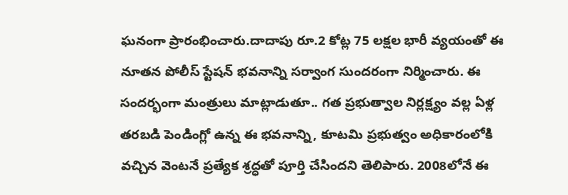ఘనంగా ప్రారంభించారు.దాదాపు రూ.2 కోట్ల 75 లక్షల భారీ వ్యయంతో ఈ నూతన పోలీస్ స్టేషన్ భవనాన్ని సర్వాంగ సుందరంగా నిర్మించారు. ఈ సందర్భంగా మంత్రులు మాట్లాడుతూ.. గత ప్రభుత్వాల నిర్లక్ష్యం వల్ల ఏళ్ల తరబడి పెండింగ్లో ఉన్న ఈ భవనాన్ని, కూటమి ప్రభుత్వం అధికారంలోకి వచ్చిన వెంటనే ప్రత్యేక శ్రద్ధతో పూర్తి చేసిందని తెలిపారు. 2008లోనే ఈ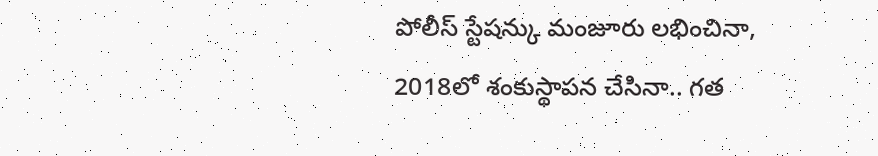పోలీస్ స్టేషన్కు మంజూరు లభించినా, 2018లో శంకుస్థాపన చేసినా.. గత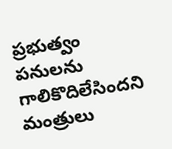ప్రభుత్వం పనులను గాలికొదిలేసిందని మంత్రులు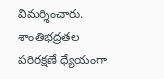విమర్శించారు. శాంతిభద్రతల పరిరక్షణే ధ్యేయంగా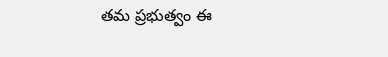తమ ప్రభుత్వం ఈ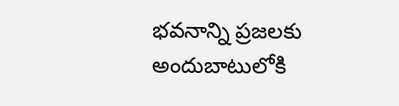భవనాన్ని ప్రజలకు అందుబాటులోకి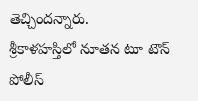తెచ్చిందన్నారు.
శ్రీకాళహస్తిలో నూతన టూ టౌన్ పోలీస్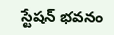స్టేషన్ భవనం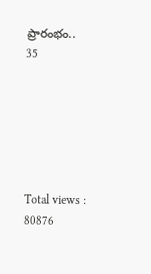ప్రారంభం..
35






Total views : 80876